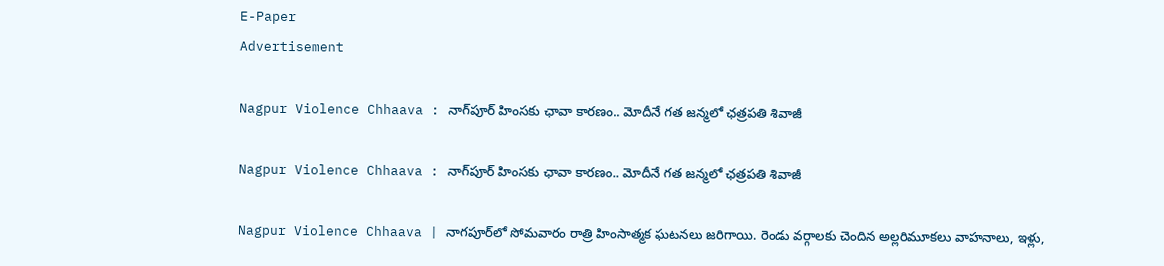E-Paper
Advertisement

Nagpur Violence Chhaava : నాగ్‌పూర్ హింసకు ఛావా కారణం.. మోదీనే గత జన్మలో ఛత్రపతి శివాజీ

Nagpur Violence Chhaava : నాగ్‌పూర్ హింసకు ఛావా కారణం.. మోదీనే గత జన్మలో ఛత్రపతి శివాజీ

Nagpur Violence Chhaava | నాగపూర్‌లో సోమవారం రాత్రి హింసాత్మక ఘటనలు జరిగాయి. రెండు వర్గాలకు చెందిన అల్లరిమూకలు వాహనాలు, ఇళ్లు,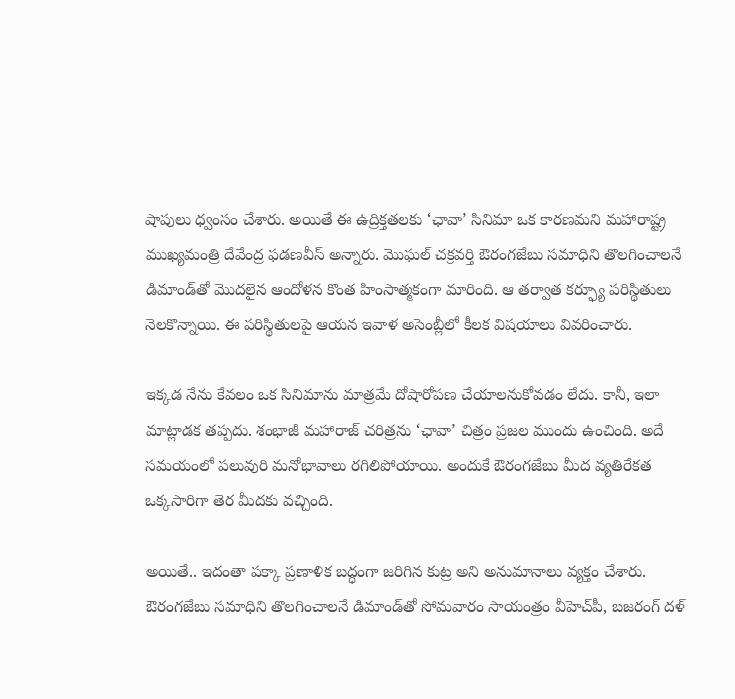షాపులు ధ్వంసం చేశారు. అయితే ఈ ఉద్రిక్తతలకు ‘ఛావా’ సినిమా ఒక కారణమని మహారాష్ట్ర ముఖ్యమంత్రి దేవేంద్ర ఫడణవీస్ అన్నారు. మొఘల్ చక్రవర్తి ఔరంగజేబు సమాధిని తొలగించాలనే డిమాండ్‌తో మొదలైన ఆందోళన కొంత హింసాత్మకంగా మారింది. ఆ తర్వాత కర్ఫ్యూ పరిస్థితులు నెలకొన్నాయి. ఈ పరిస్థితులపై ఆయన ఇవాళ అసెంబ్లీలో కీలక విషయాలు వివరించారు.

ఇక్కడ నేను కేవలం ఒక సినిమాను మాత్రమే దోషారోపణ చేయాలనుకోవడం లేదు. కానీ, ఇలా మాట్లాడక తప్పదు. శంభాజీ మహారాజ్‌ చరిత్రను ‘ఛావా’ చిత్రం ప్రజల ముందు ఉంచింది. అదే సమయంలో పలువురి మనోభావాలు రగిలిపోయాయి. అందుకే ఔరంగజేబు మీద వ్యతిరేకత ఒక్కసారిగా తెర మీదకు వచ్చింది.

అయితే.. ఇదంతా పక్కా ప్రణాళిక బద్ధంగా జరిగిన కుట్ర అని అనుమానాలు వ్యక్తం చేశారు. ఔరంగజేబు సమాధిని తొలగించాలనే డిమాండ్‌తో సోమవారం సాయంత్రం వీహెచ్‌పీ, బజరంగ్‌ దళ్‌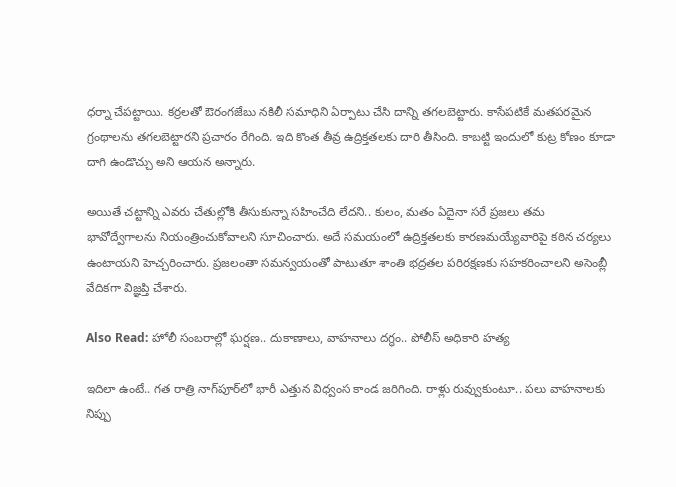ధర్నా చేపట్టాయి. కర్రలతో ఔరంగజేబు నకిలీ సమాధిని ఏర్పాటు చేసి దాన్ని తగలబెట్టారు. కాసేపటికే మతపరమైన గ్రంథాలను తగలబెట్టారని ప్రచారం రేగింది. ఇది కొంత తీవ్ర ఉద్రిక్తతలకు దారి తీసింది. కాబట్టి ఇందులో కుట్ర కోణం కూడా దాగి ఉండొచ్చు అని ఆయన అన్నారు.

అయితే చట్టాన్ని ఎవరు చేతుల్లోకి తీసుకున్నా సహించేది లేదని.. కులం, మతం ఏదైనా సరే ప్రజలు తమ భావోద్వేగాలను నియంత్రించుకోవాలని సూచించారు. అదే సమయంలో ఉద్రిక్తతలకు కారణమయ్యేవారిపై కఠిన చర్యలు ఉంటాయని హెచ్చరించారు. ప్రజలంతా సమన్వయంతో పాటుతూ శాంతి భద్రతల పరిరక్షణకు సహకరించాలని అసెంబ్లీ వేదికగా విజ్ఞప్తి చేశారు.

Also Read: హోలీ సంబరాల్లో ఘర్షణ.. దుకాణాలు, వాహనాలు దగ్ధం.. పోలీస్ అధికారి హత్య

ఇదిలా ఉంటే.. గత రాత్రి నాగ్‌పూర్‌లో భారీ ఎత్తున విధ్వంస కాండ జరిగింది. రాళ్లు రువ్వుకుంటూ.. పలు వాహనాలకు నిప్పు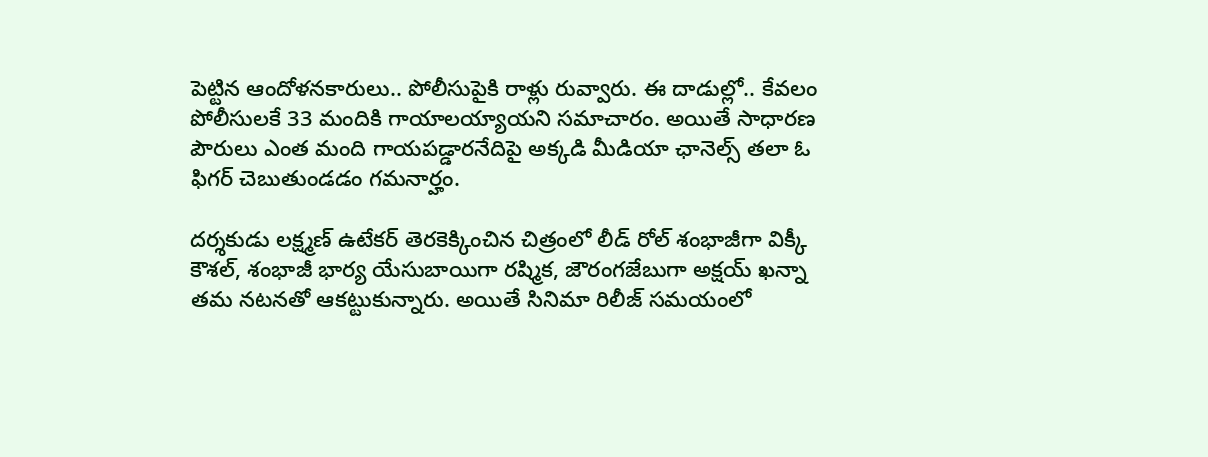పెట్టిన ఆందోళనకారులు.. పోలీసుపైకి రాళ్లు రువ్వారు. ఈ దాడుల్లో.. కేవలం పోలీసులకే 33 మందికి గాయాలయ్యాయని సమాచారం. అయితే సాధారణ పౌరులు ఎంత మంది గాయపడ్డారనేదిపై అక్కడి మీడియా ఛానెల్స్‌ తలా ఓ ఫిగర్‌ చెబుతుండడం గమనార్హం.

దర్శకుడు లక్ష్మణ్‌ ఉటేకర్‌ తెరకెక్కించిన చిత్రంలో లీడ్‌ రోల్‌ శంభాజీగా విక్కీ కౌశల్‌, శంభాజీ భార్య యేసుబాయిగా రష్మిక, జౌరంగజేబుగా అక్షయ్‌ ఖన్నా తమ నటనతో ఆకట్టుకున్నారు. అయితే సినిమా రిలీజ్‌ సమయంలో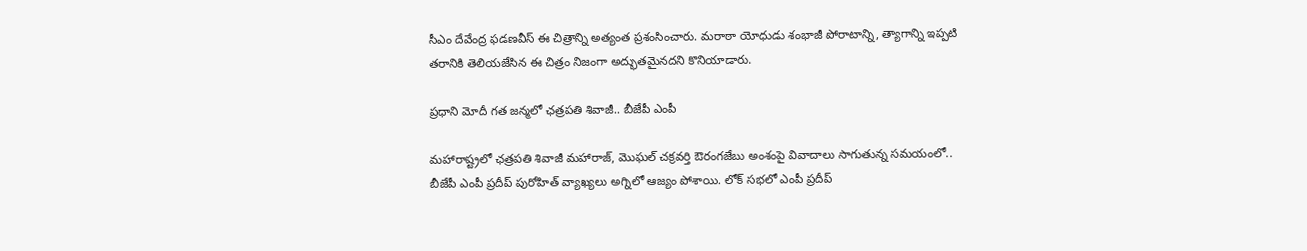సీఎం దేవేంద్ర ఫడణవీస్ ఈ చిత్రాన్ని అత్యంత ప్రశంసించారు. మరాఠా యోధుడు శంభాజీ పోరాటాన్ని, త్యాగాన్ని ఇప్పటి తరానికి తెలియజేసిన ఈ చిత్రం నిజంగా అద్భుతమైనదని కొనియాడారు.

ప్రధాని మోదీ గత జన్మలో ఛత్రపతి శివాజీ.. బీజేపీ ఎంపీ

మహారాష్ట్రలో ఛత్రపతి శివాజీ మహారాజ్, మొఘల్ చక్రవర్తి ఔరంగజేబు అంశంపై వివాదాలు సాగుతున్న సమయంలో.. బీజేపీ ఎంపీ ప్రదీప్ పురోహిత్ వ్యాఖ్యలు అగ్నిలో ఆజ్యం పోశాయి. లోక్ సభలో ఎంపీ ప్రదీప్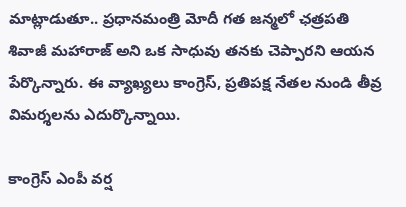మాట్లాడుతూ.. ప్రధానమంత్రి మోదీ గత జన్మలో ఛత్రపతి శివాజీ మహారాజ్ అని ఒక సాధువు తనకు చెప్పారని ఆయన పేర్కొన్నారు. ఈ వ్యాఖ్యలు కాంగ్రెస్, ప్రతిపక్ష నేతల నుండి తీవ్ర విమర్శలను ఎదుర్కొన్నాయి.

కాంగ్రెస్ ఎంపీ వర్ష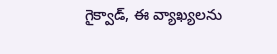గైక్వాడ్, ఈ వ్యాఖ్యలను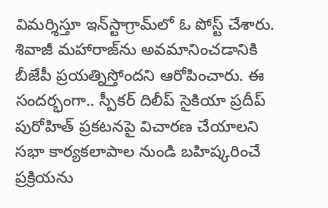విమర్శిస్తూ ఇన్‌స్టాగ్రామ్‌లో ఓ పోస్ట్ చేశారు. శివాజీ మహారాజ్‌ను అవమానించడానికి బీజేపీ ప్రయత్నిస్తోందని ఆరోపించారు. ఈ సందర్భంగా.. స్పీకర్ దిలీప్ సైకియా ప్రదీప్ పురోహిత్ ప్రకటనపై విచారణ చేయాలని సభా కార్యకలాపాల నుండి బహిష్కరించే ప్రక్రియను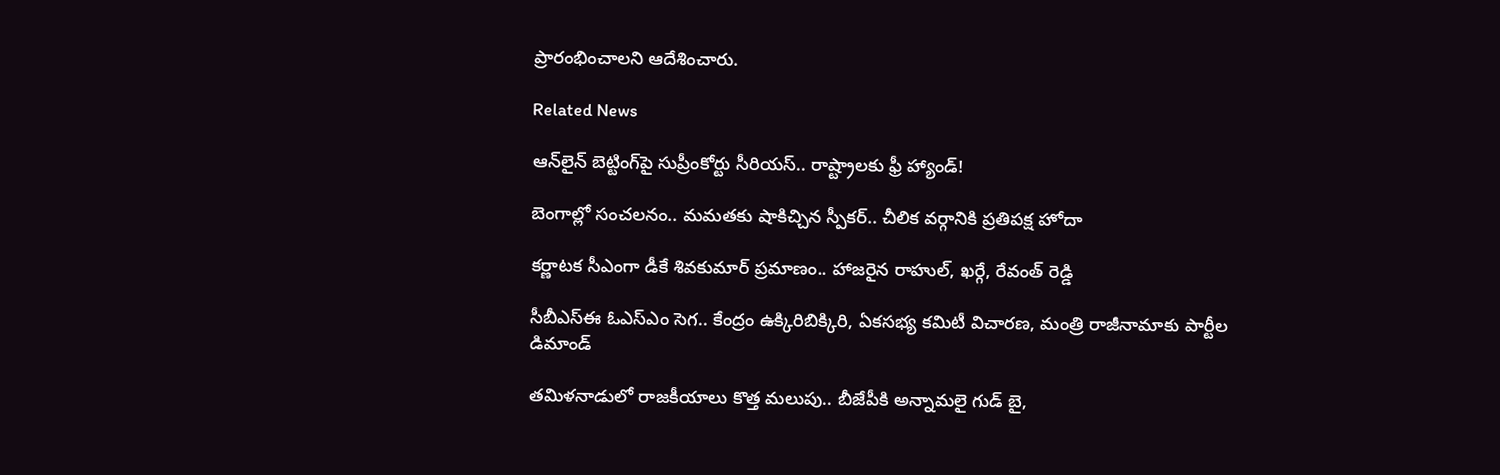ప్రారంభించాలని ఆదేశించారు.

Related News

ఆన్‌లైన్ బెట్టింగ్‌పై సుప్రీంకోర్టు సీరియస్.. రాష్ట్రాలకు ఫ్రీ హ్యాండ్!

బెంగాల్లో సంచలనం.. మమతకు షాకిచ్చిన స్పీకర్.. చీలిక వర్గానికి ప్రతిపక్ష హోదా

కర్ణాటక సీఎంగా డీకే శివకుమార్‌ ప్రమాణం.. హాజరైన రాహుల్, ఖర్గే, రేవంత్ రెడ్డి

సీబీఎస్ఈ ఓఎస్ఎం సెగ.. కేంద్రం ఉక్కిరిబిక్కిరి, ఏకసభ్య కమిటీ విచారణ, మంత్రి రాజీనామాకు పార్టీల డిమాండ్

తమిళనాడులో రాజకీయాలు కొత్త మలుపు.. బీజేపీకి అన్నామలై గుడ్ బై,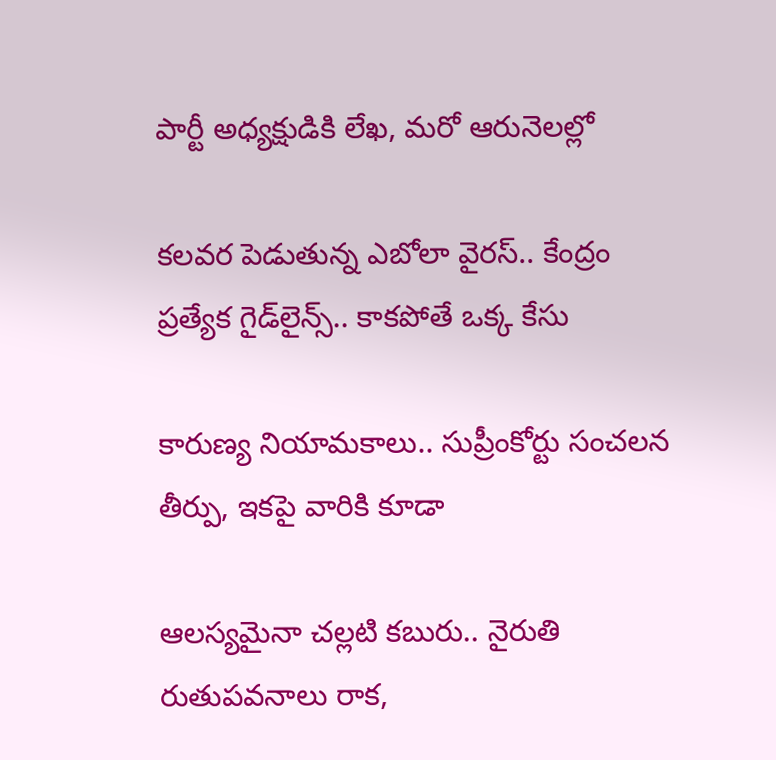పార్టీ అధ్యక్షుడికి లేఖ, మరో ఆరునెలల్లో

కలవర పెడుతున్న ఎబోలా వైరస్.. కేంద్రం ప్రత్యేక గైడ్‌లైన్స్.. కాకపోతే ఒక్క కేసు

కారుణ్య నియామకాలు.. సుప్రీంకోర్టు సంచలన తీర్పు, ఇకపై వారికి కూడా

ఆలస్యమైనా చల్లటి కబురు.. నైరుతి రుతుపవనాలు రాక,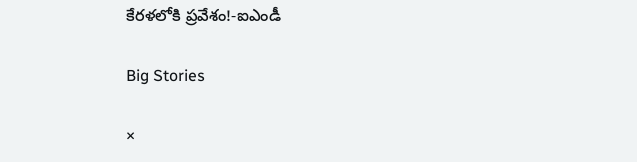కేరళలోకి ప్రవేశం!-ఐఎండీ

Big Stories

×